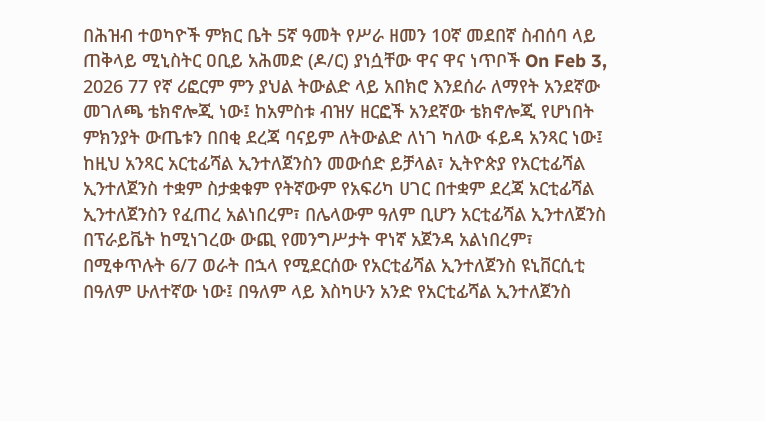በሕዝብ ተወካዮች ምክር ቤት 5ኛ ዓመት የሥራ ዘመን 10ኛ መደበኛ ስብሰባ ላይ ጠቅላይ ሚኒስትር ዐቢይ አሕመድ (ዶ/ር) ያነሷቸው ዋና ዋና ነጥቦች On Feb 3, 2026 77 የኛ ሪፎርም ምን ያህል ትውልድ ላይ አበክሮ እንደሰራ ለማየት አንደኛው መገለጫ ቴክኖሎጂ ነው፤ ከአምስቱ ብዝሃ ዘርፎች አንደኛው ቴክኖሎጂ የሆነበት ምክንያት ውጤቱን በበቂ ደረጃ ባናይም ለትውልድ ለነገ ካለው ፋይዳ አንጻር ነው፤ ከዚህ አንጻር አርቲፊሻል ኢንተለጀንስን መውሰድ ይቻላል፣ ኢትዮጵያ የአርቲፊሻል ኢንተለጀንስ ተቋም ስታቋቁም የትኛውም የአፍሪካ ሀገር በተቋም ደረጃ አርቲፊሻል ኢንተለጀንስን የፈጠረ አልነበረም፣ በሌላውም ዓለም ቢሆን አርቲፊሻል ኢንተለጀንስ በፕራይቬት ከሚነገረው ውጪ የመንግሥታት ዋነኛ አጀንዳ አልነበረም፣ በሚቀጥሉት 6/7 ወራት በኋላ የሚደርሰው የአርቲፊሻል ኢንተለጀንስ ዩኒቨርሲቲ በዓለም ሁለተኛው ነው፤ በዓለም ላይ እስካሁን አንድ የአርቲፊሻል ኢንተለጀንስ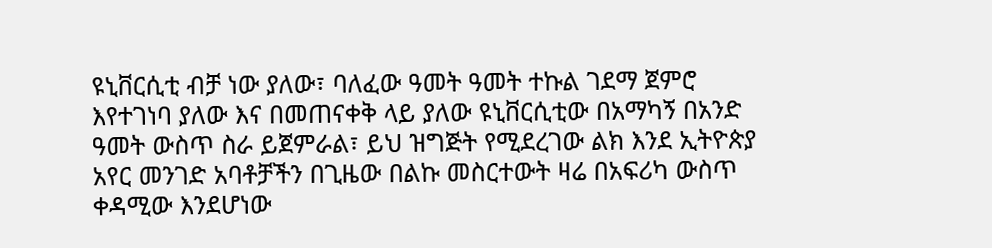ዩኒቨርሲቲ ብቻ ነው ያለው፣ ባለፈው ዓመት ዓመት ተኩል ገደማ ጀምሮ እየተገነባ ያለው እና በመጠናቀቅ ላይ ያለው ዩኒቨርሲቲው በአማካኝ በአንድ ዓመት ውስጥ ስራ ይጀምራል፣ ይህ ዝግጅት የሚደረገው ልክ እንደ ኢትዮጵያ አየር መንገድ አባቶቻችን በጊዜው በልኩ መስርተውት ዛሬ በአፍሪካ ውስጥ ቀዳሚው እንደሆነው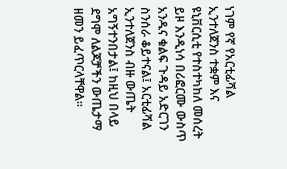ነገም የኛ የአርቲፊሻል ኢንተለጀንስ ተቋም እና ዩኒቨርሲቲ የተስተካከለ መሰረት ይዞ እንዲነሳ በሪፎርሙ ውስጥ አንዱና ቁልፍ ጉዳይ አድርገን ስንሰራ ቆይተናል፤ አርቲፊሻል ኢንተለጀንስ ብዙ ውጤት አግኝተንበታል፤ ከዚህ በላይ ደግሞ ለልጆቻችን ውጤታማ ዘመን ይፈጥርላቸዋል።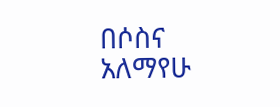በሶስና አለማየሁ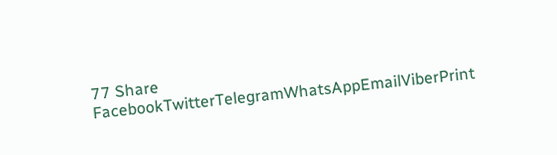77 Share FacebookTwitterTelegramWhatsAppEmailViberPrint